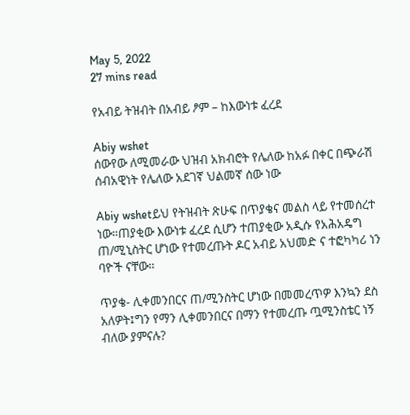May 5, 2022
27 mins read

የአብይ ትዝብት በአብይ ፆም – ከእውነቱ ፈረደ

Abiy wshet
ሰውየው ለሚመራው ህዝብ አክብሮት የሌለው ከአፉ በቀር በጭራሽ ሰብአዊነት የሌለው አደገኛ ህልመኛ ሰው ነው

Abiy wshetይህ የትዝብት ጽሁፍ በጥያቄና መልስ ላይ የተመሰረተ ነው።ጠያቂው እውነቱ ፈረደ ሲሆን ተጠያቂው አዲሱ የአሕአዴግ ጠ/ሚኒስትር ሆነው የተመረጡት ዶር አብይ አህመድ ና ተፎካካሪ ነን ባዮች ናቸው።

ጥያቄ- ሊቀመንበርና ጠ/ሚንስትር ሆነው በመመረጥዎ እንኳን ደስ አለዎት፤ግን የማን ሊቀመንበርና በማን የተመረጡ ጧሚንስቴር ነኝ ብለው ያምናሉ?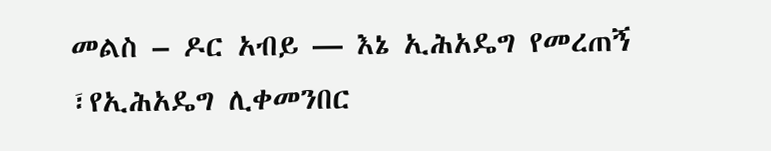መልስ – ዶር አብይ — እኔ ኢሕአዴግ የመረጠኝ ፣የኢሕአዴግ ሊቀመንበር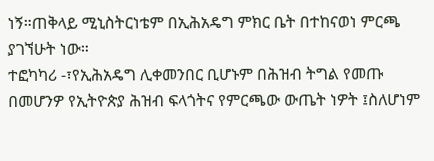ነኝ።ጠቅላይ ሚኒስትርነቴም በኢሕአዴግ ምክር ቤት በተከናወነ ምርጫ ያገኘሁት ነው።
ተፎካካሪ -፣የኢሕአዴግ ሊቀመንበር ቢሆኑም በሕዝብ ትግል የመጡ በመሆንዎ የኢትዮጵያ ሕዝብ ፍላጎትና የምርጫው ውጤት ነዎት ፤ስለሆነም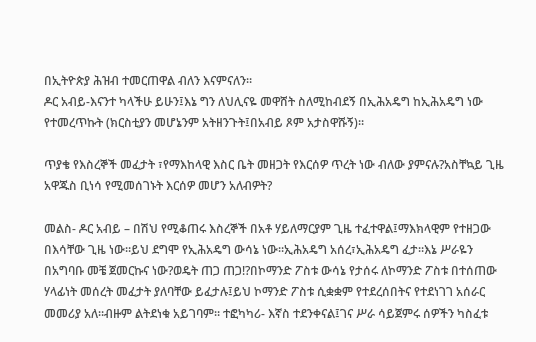በኢትዮጵያ ሕዝብ ተመርጠዋል ብለን እናምናለን።
ዶር አብይ-እናንተ ካላችሁ ይሁን፤እኔ ግን ለህሊናዬ መዋሸት ስለሚከብደኝ በኢሕአዴግ ከኢሕአዴግ ነው የተመረጥኩት (ክርስቲያን መሆኔንም አትዘንጉት፤በአብይ ጾም አታስዋሹኝ)።

ጥያቄ የእስረኞች መፈታት ፣የማእከላዊ እስር ቤት መዘጋት የእርሰዎ ጥረት ነው ብለው ያምናሉ?አስቸኳይ ጊዜ አዋጁስ ቢነሳ የሚመሰገኑት እርሰዎ መሆን አለብዎት?

መልስ- ዶር አብይ – በሽህ የሚቆጠሩ እስረኞች በአቶ ሃይለማርያም ጊዜ ተፈተዋል፤ማእክላዊም የተዘጋው በእሳቸው ጊዜ ነው።ይህ ደግሞ የኢሕአዴግ ውሳኔ ነው።ኢሕአዴግ አሰረ፣ኢሕአዴግ ፈታ።እኔ ሥራዬን በአግባቡ መቼ ጀመርኩና ነው?ወዴት ጠጋ ጠጋ!?በኮማንድ ፖስቱ ውሳኔ የታሰሩ ለኮማንድ ፖስቱ በተሰጠው ሃላፊነት መሰረት መፈታት ያለባቸው ይፈታሉ፤ይህ ኮማንድ ፖስቱ ሲቋቋም የተደረሰበትና የተደነገገ አሰራር መመሪያ አለ።ብዙም ልትደነቁ አይገባም። ተፎካካሪ- እኛስ ተደንቀናል፤ገና ሥራ ሳይጀምሩ ሰዎችን ካስፈቱ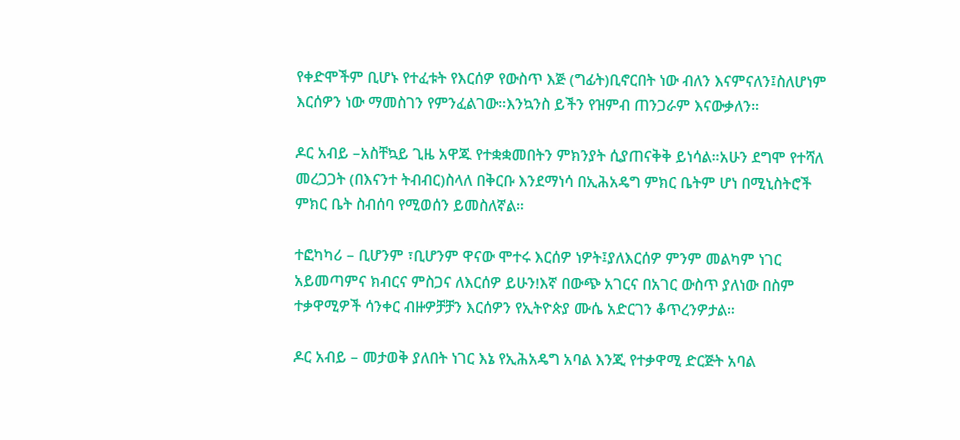የቀድሞችም ቢሆኑ የተፈቱት የእርሰዎ የውስጥ እጅ (ግፊት)ቢኖርበት ነው ብለን እናምናለን፤ስለሆነም እርሰዎን ነው ማመስገን የምንፈልገው።እንኳንስ ይችን የዝምብ ጠንጋራም እናውቃለን።

ዶር አብይ –አስቸኳይ ጊዜ አዋጁ የተቋቋመበትን ምክንያት ሲያጠናቅቅ ይነሳል።አሁን ደግሞ የተሻለ መረጋጋት (በእናንተ ትብብር)ስላለ በቅርቡ እንደማነሳ በኢሕአዴግ ምክር ቤትም ሆነ በሚኒስትሮች ምክር ቤት ስብሰባ የሚወሰን ይመስለኛል።

ተፎካካሪ – ቢሆንም ፣ቢሆንም ዋናው ሞተሩ እርሰዎ ነዎት፤ያለእርሰዎ ምንም መልካም ነገር አይመጣምና ክብርና ምስጋና ለእርሰዎ ይሁን!እኛ በውጭ አገርና በአገር ውስጥ ያለነው በስም ተቃዋሚዎች ሳንቀር ብዙዎቻቻን እርሰዎን የኢትዮጵያ ሙሴ አድርገን ቆጥረንዎታል።

ዶር አብይ – መታወቅ ያለበት ነገር እኔ የኢሕአዴግ አባል እንጂ የተቃዋሚ ድርጅት አባል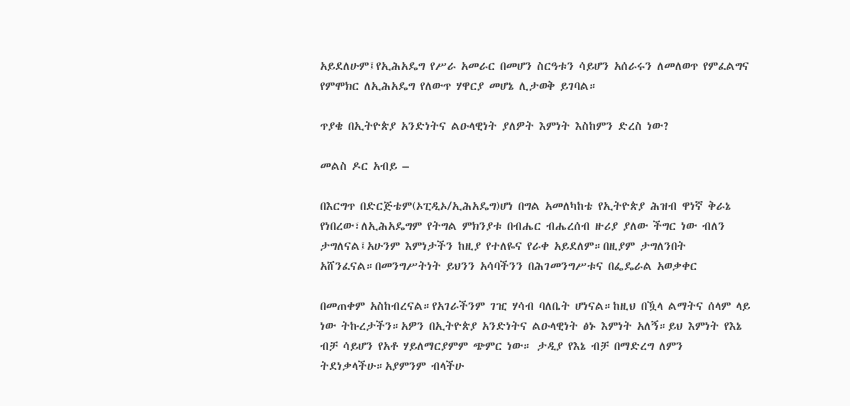አይደለሁም፤የኢሕአዴግ የሥራ አመራር በመሆን ስርዓቱን ሳይሆን አሰራሩን ለመለወጥ የምፈልግና የምሞክር ለኢሕአዴግ የለውጥ ሃዋርያ መሆኔ ሊታወቅ ይገባል።

ጥያቄ በኢትዮጵያ አንድነትና ልዑላዊነት ያለዎት እምነት እስከምን ድረስ ነው?

መልስ ዶር አብይ –

በእርግጥ በድርጅቴም(ኦፒዲኦ/ኢሕአዴግ)ሆነ በግል አመለካከቴ የኢትዮጵያ ሕዝብ ዋነኛ ቅራኔ የነበረው፣ለኢሕአዴግም የትግል ምክንያቱ በብሔር ብሔረሰብ ዙሪያ ያለው ችግር ነው ብለን ታግለናል፤አሁንም እምነታችን ከዚያ የተለዬና የራቀ አይደለም።በዚያም ታግለንበት አሸንፈናል።በመንግሥትነት ይህንን አሳባችንን በሕገመንግሥቱና በፌዴራል አወቃቀር

በመጠቀም አስከብረናል።የአገራችንም ገዢ ሃሳብ ባለቤት ሆነናል።ከዚህ በዃላ ልማትና ሰላም ላይ ነው ትኩረታችን።አዎን በኢትዮጵያ አንድነትና ልዑላዊነት ፅኑ እምነት አለኝ።ይህ እምነት የእኔ ብቻ ሳይሆን የአቶ ሃይለማርያምም ጭምር ነው። ታዲያ የእኔ ብቻ በማድረግ ለምን ትደነቃላችሁ።አያምንም ብላችሁ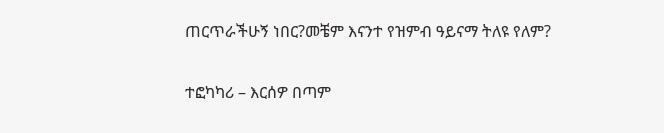ጠርጥራችሁኝ ነበር?መቼም እናንተ የዝምብ ዓይናማ ትለዩ የለም?

ተፎካካሪ – እርሰዎ በጣም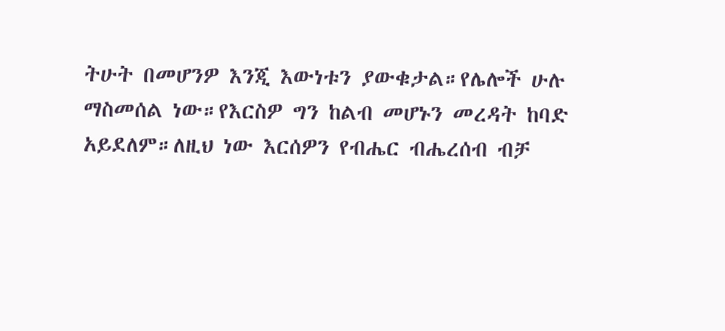ትሁት በመሆንዎ እንጂ እውነቱን ያውቁታል።የሌሎች ሁሉ ማስመሰል ነው።የእርስዎ ግን ከልብ መሆኑን መረዳት ከባድ አይደለም።ለዚህ ነው እርሰዎን የብሔር ብሔረሰብ ብቻ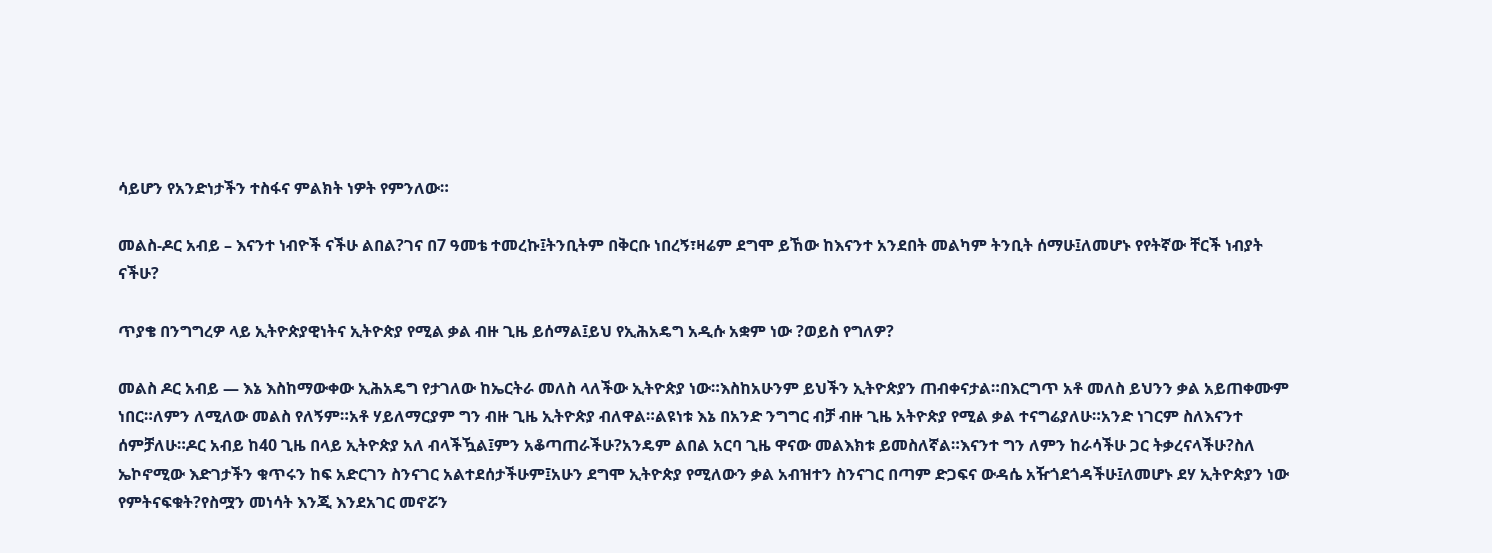ሳይሆን የአንድነታችን ተስፋና ምልክት ነዎት የምንለው።

መልስ-ዶር አብይ – እናንተ ነብዮች ናችሁ ልበል?ገና በ7 ዓመቴ ተመረኩ፤ትንቢትም በቅርቡ ነበረኝ፣ዛሬም ደግሞ ይኸው ከእናንተ አንደበት መልካም ትንቢት ሰማሁ፤ለመሆኑ የየትኛው ቸርች ነብያት ናችሁ?

ጥያቄ በንግግረዎ ላይ ኢትዮጵያዊነትና ኢትዮጵያ የሚል ቃል ብዙ ጊዜ ይሰማል፤ይህ የኢሕአዴግ አዲሱ አቋም ነው ?ወይስ የግለዎ?

መልስ ዶር አብይ — እኔ እስከማውቀው ኢሕአዴግ የታገለው ከኤርትራ መለስ ላለችው ኢትዮጵያ ነው።እስከአሁንም ይህችን ኢትዮጵያን ጠብቀናታል።በእርግጥ አቶ መለስ ይህንን ቃል አይጠቀሙም ነበር።ለምን ለሚለው መልስ የለኝም።አቶ ሃይለማርያም ግን ብዙ ጊዜ ኢትዮጵያ ብለዋል።ልዩነቱ እኔ በአንድ ንግግር ብቻ ብዙ ጊዜ አትዮጵያ የሚል ቃል ተናግሬያለሁ።አንድ ነገርም ስለእናንተ ሰምቻለሁ።ዶር አብይ ከ40 ጊዜ በላይ ኢትዮጵያ አለ ብላችዃል፤ምን አቆጣጠራችሁ?አንዴም ልበል አርባ ጊዜ ዋናው መልእክቱ ይመስለኛል።እናንተ ግን ለምን ከራሳችሁ ጋር ትቃረናላችሁ?ስለ ኤኮኖሚው እድገታችን ቁጥሩን ከፍ አድርገን ስንናገር አልተደሰታችሁም፤አሁን ደግሞ ኢትዮጵያ የሚለውን ቃል አብዝተን ስንናገር በጣም ድጋፍና ውዳሴ አዥጎደጎዳችሁ፤ለመሆኑ ደሃ ኢትዮጵያን ነው የምትናፍቁት?የስሟን መነሳት እንጂ እንደአገር መኖሯን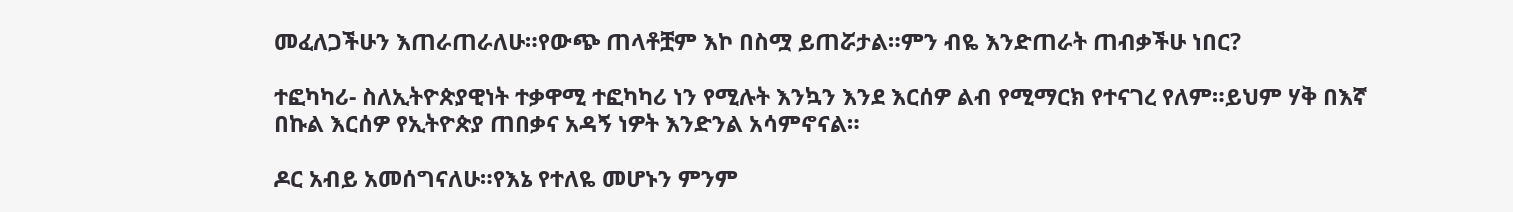መፈለጋችሁን እጠራጠራለሁ።የውጭ ጠላቶቿም እኮ በስሟ ይጠሯታል።ምን ብዬ እንድጠራት ጠብቃችሁ ነበር?

ተፎካካሪ- ስለኢትዮጵያዊነት ተቃዋሚ ተፎካካሪ ነን የሚሉት እንኳን እንደ እርሰዎ ልብ የሚማርክ የተናገረ የለም።ይህም ሃቅ በእኛ በኩል እርሰዎ የኢትዮጵያ ጠበቃና አዳኝ ነዎት እንድንል አሳምኖናል።

ዶር አብይ አመሰግናለሁ።የእኔ የተለዬ መሆኑን ምንም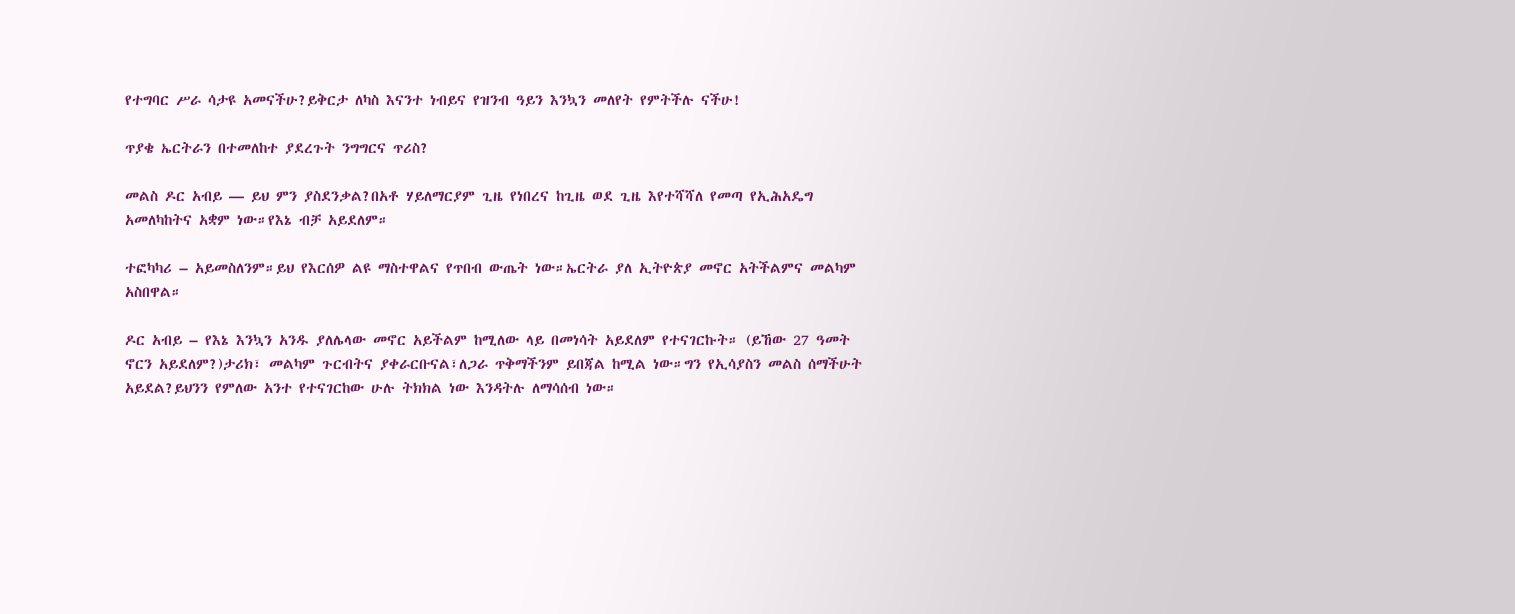የተግባር ሥራ ሳታዩ አመናችሁ?ይቅርታ ለካስ እናንተ ነብይና የዝንብ ዓይን እንኳን መለየት የምትችሉ ናችሁ!

ጥያቄ ኤርትራን በተመለከተ ያደረጉት ንግግርና ጥሪስ?

መልስ ዶር አብይ — ይህ ምን ያስደንቃል?በአቶ ሃይለማርያም ጊዜ የነበረና ከጊዜ ወደ ጊዜ እየተሻሻለ የመጣ የኢሕአዴግ አመለካከትና አቋም ነው።የእኔ ብቻ አይደለም።

ተፎካካሪ – አይመስለንም።ይህ የእርሰዎ ልዩ ማስተዋልና የጥበብ ውጤት ነው።ኤርትራ ያለ ኢትዮጵያ መኖር አትችልምና መልካም አስበዋል።

ዶር አብይ – የእኔ እንኳን አንዱ ያለሌላው መኖር አይችልም ከሚለው ላይ በመነሳት አይደለም የተናገርኩት። (ይኸው 27 ዓመት ኖርን አይደለም?)ታሪክ፣ መልካም ጉርብትና ያቀራርቡናል፣ለጋራ ጥቅማችንም ይበጃል ከሚል ነው።ግን የኢሳያስን መልስ ሰማችሁት አይደል?ይህንን የምለው አንተ የተናገርከው ሁሉ ትክክል ነው እንዳትሉ ለማሳሰብ ነው።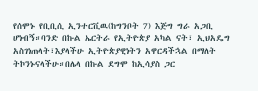የሰሞኑ የቢቢሲ ኢንተርቪዉ(ከግንቦት 7) እጅግ ግራ አጋቢ ሆነብኝ።ባንድ በኩል ኤርትራ የኢትዮጵያ አካል ናት፣ ኢህአዴግ አስገነጠላት፣እያላችሁ ኢትዮጵያዊነትን አዋርዳችኋል በማለት ትኮንኑናላችሁ።በሌላ በኩል ደግሞ ከኢሳያስ ጋር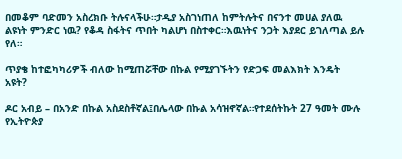በመቆም ባድመን አስረክቡ ትሉናላችሁ።ታዲያ አስገነጠለ ከምትሉትና በናንተ መሀል ያለዉ ልዩነት ምንድር ነዉ? የቆዳ ስፋትና ጥበት ካልሆነ በስተቀር።እዉነትና ንጋት እያደር ይገለጣል ይሉ የለ።

ጥያቄ ከተፎካካሪዎች ብለው ከሚጠሯቸው በኩል የሚያገኙትን የድጋፍ መልእክት እንዴት አዩት?

ዶር አብይ – በአንድ በኩል አስደስቶኛል፤በሌላው በኩል አሳዝኖኛል።የተደሰትኩት 27 ዓመት ሙሉ የኢትዮጵያ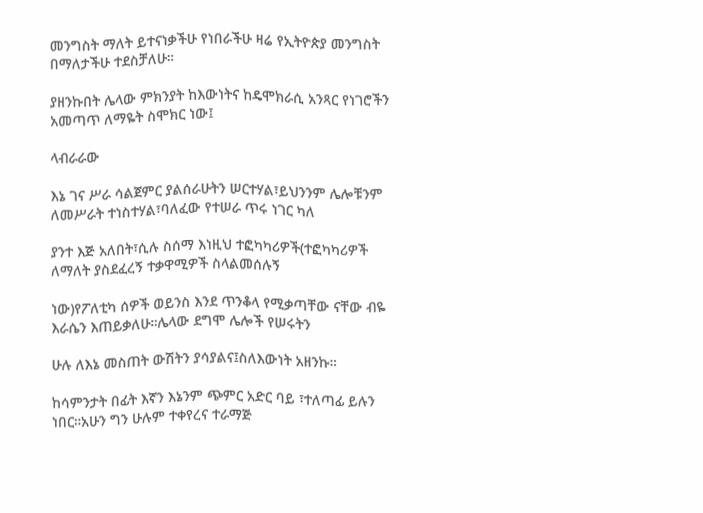መንግስት ማለት ይተናነቃችሁ የነበራችሁ ዛሬ የኢትዮጵያ መንግስት በማለታችሁ ተደስቻለሁ።

ያዘንኩበት ሌላው ምክንያት ከእውነትና ከዴሞክራሲ አንጻር የነገሮችን አመጣጥ ለማዬት ስሞክር ነው፤

ላብራራው

እኔ ገና ሥራ ሳልጀምር ያልሰራሁትን ሠርተሃል፣ይህንንም ሌሎቹንም ለመሥራት ተነስተሃል፣ባለፈው የተሠራ ጥሩ ነገር ካለ

ያንተ እጅ አለበት፣ሲሉ ስሰማ እነዚህ ተፎካካሪዎች(ተፎካካሪዎች ለማለት ያስደፈረኝ ተቃዋሚዎች ስላልመሰሉኝ

ነው)የፖለቲካ ሰዎች ወይንስ እንደ ጥንቆላ የሚቃጣቸው ናቸው ብዬ እራሴን እጠይቃለሁ።ሌላው ደግሞ ሌሎች የሠሩትን

ሁሉ ለእኔ መስጠት ውሽትን ያሳያልና፤ስለእውነት አዘንኩ።

ከሳምንታት በፊት እኛን እኔንም ጭምር አድር ባይ ፣ተለጣፊ ይሉን ነበር።አሁን ግን ሁሉም ተቀየረና ተራማጅ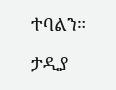ተባልን።

ታዲያ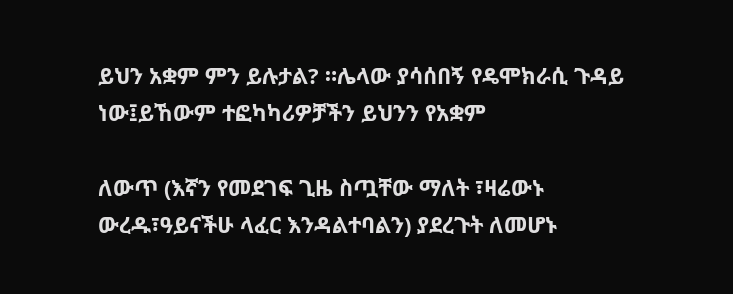ይህን አቋም ምን ይሉታል? ።ሌላው ያሳሰበኝ የዴሞክራሲ ጉዳይ ነው፤ይኸውም ተፎካካሪዎቻችን ይህንን የአቋም

ለውጥ (እኛን የመደገፍ ጊዜ ስጧቸው ማለት ፣ዛሬውኑ ውረዱ፣ዓይናችሁ ላፈር እንዳልተባልን) ያደረጉት ለመሆኑ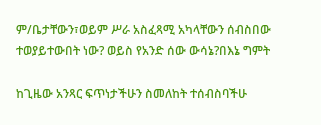ም/ቤታቸውን፣ወይም ሥራ አስፈጻሚ አካላቸውን ሰብስበው ተወያይተውበት ነው? ወይስ የአንድ ሰው ውሳኔ?በእኔ ግምት

ከጊዜው አንጻር ፍጥነታችሁን ስመለከት ተሰብስባችሁ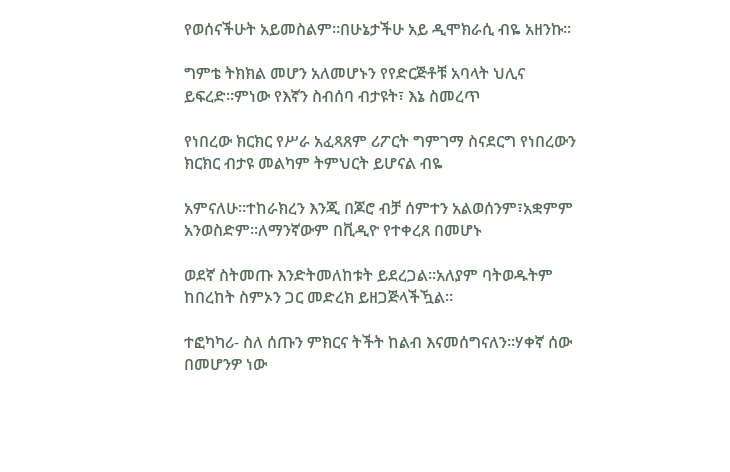የወሰናችሁት አይመስልም።በሁኔታችሁ አይ ዲሞክራሲ ብዬ አዘንኩ።

ግምቴ ትክክል መሆን አለመሆኑን የየድርጅቶቹ አባላት ህሊና ይፍረድ።ምነው የእኛን ስብሰባ ብታዩት፣ እኔ ስመረጥ

የነበረው ክርክር የሥራ አፈጻጸም ሪፖርት ግምገማ ስናደርግ የነበረውን ክርክር ብታዩ መልካም ትምህርት ይሆናል ብዬ

አምናለሁ።ተከራክረን እንጂ በጆሮ ብቻ ሰምተን አልወሰንም፣አቋምም አንወስድም።ለማንኛውም በቪዲዮ የተቀረጸ በመሆኑ

ወደኛ ስትመጡ እንድትመለከቱት ይደረጋል።አለያም ባትወዱትም ከበረከት ስምኦን ጋር መድረክ ይዘጋጅላችዃል።

ተፎካካሪ- ስለ ሰጡን ምክርና ትችት ከልብ እናመሰግናለን።ሃቀኛ ሰው በመሆንዎ ነው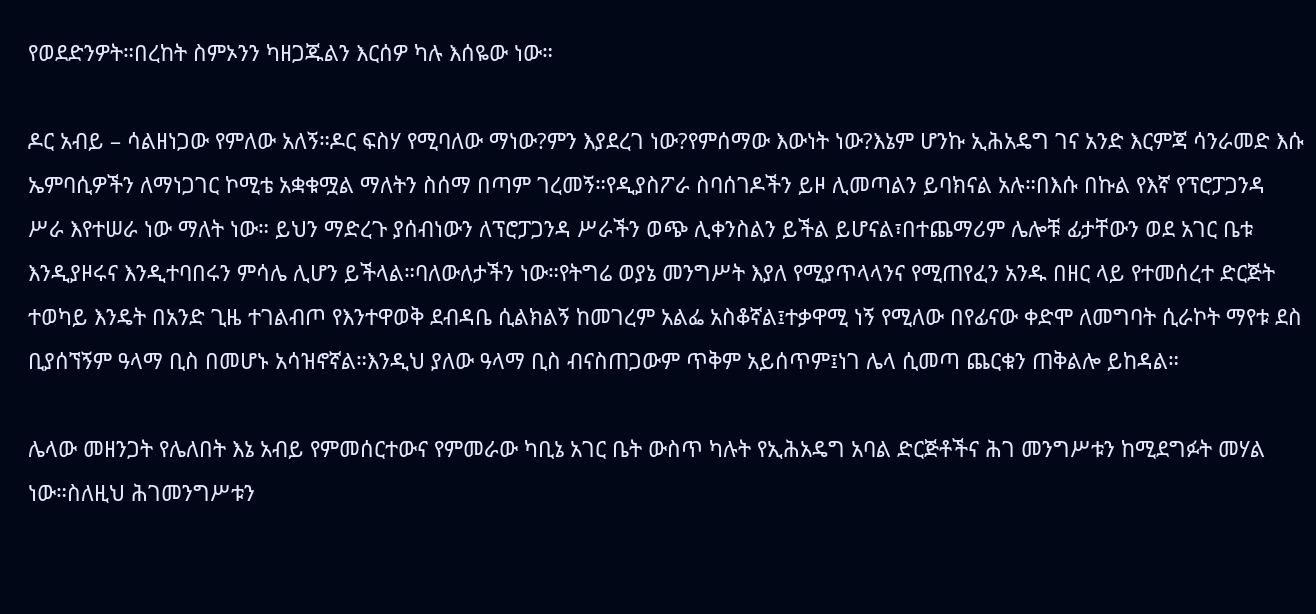የወደድንዎት።በረከት ስምኦንን ካዘጋጁልን እርሰዎ ካሉ እሰዬው ነው።

ዶር አብይ – ሳልዘነጋው የምለው አለኝ።ዶር ፍስሃ የሚባለው ማነው?ምን እያደረገ ነው?የምሰማው እውነት ነው?እኔም ሆንኩ ኢሕአዴግ ገና አንድ እርምጃ ሳንራመድ እሱ ኤምባሲዎችን ለማነጋገር ኮሚቴ አቋቁሟል ማለትን ስሰማ በጣም ገረመኝ።የዲያስፖራ ስባሰገዶችን ይዞ ሊመጣልን ይባክናል አሉ።በእሱ በኩል የእኛ የፕሮፓጋንዳ ሥራ እየተሠራ ነው ማለት ነው። ይህን ማድረጉ ያሰብነውን ለፕሮፓጋንዳ ሥራችን ወጭ ሊቀንስልን ይችል ይሆናል፣በተጨማሪም ሌሎቹ ፊታቸውን ወደ አገር ቤቱ እንዲያዞሩና እንዲተባበሩን ምሳሌ ሊሆን ይችላል።ባለውለታችን ነው።የትግሬ ወያኔ መንግሥት እያለ የሚያጥላላንና የሚጠየፈን አንዱ በዘር ላይ የተመሰረተ ድርጅት ተወካይ እንዴት በአንድ ጊዜ ተገልብጦ የእንተዋወቅ ደብዳቤ ሲልክልኝ ከመገረም አልፌ አስቆኛል፤ተቃዋሚ ነኝ የሚለው በየፊናው ቀድሞ ለመግባት ሲራኮት ማየቱ ደስ ቢያሰኘኝም ዓላማ ቢስ በመሆኑ አሳዝኖኛል።እንዲህ ያለው ዓላማ ቢስ ብናስጠጋውም ጥቅም አይሰጥም፤ነገ ሌላ ሲመጣ ጨርቁን ጠቅልሎ ይከዳል።

ሌላው መዘንጋት የሌለበት እኔ አብይ የምመሰርተውና የምመራው ካቢኔ አገር ቤት ውስጥ ካሉት የኢሕአዴግ አባል ድርጅቶችና ሕገ መንግሥቱን ከሚደግፉት መሃል ነው።ስለዚህ ሕገመንግሥቱን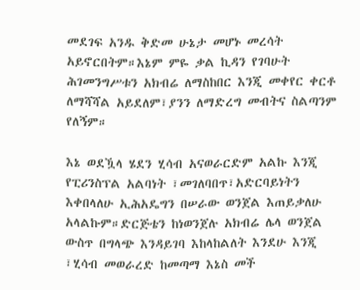መደገፍ አንዱ ቅድመ ሁኔታ መሆኑ መረሳት አይኖርበትም።እኔም ምዬ ቃል ኪዳን የገባሁት ሕገመንግሥቱን አክብሬ ለማስከበር እንጂ መቀየር ቀርቶ ለማሻሻል አይደለም፣ያንን ለማድረግ መብትና ስልጣንም የለኝም።

እኔ ወደዃላ ሄደን ሂሳብ አናወራርድም አልኩ እንጂ የፒሪንስፕል አልባነት ፣መገለባበጥ፣አድርባይነትን እቀበላለሁ ኢሕአዴግን በሠራው ወንጀል እጠይቃለሁ አላልኩም።ድርጅቴን ከነወንጀሉ አክብሬ ሌላ ወንጀል ውስጥ በግላጭ እንዳይገባ እከላከልለት እንደሁ እንጂ ፣ሂሳብ መወራረድ ከመጣማ እኔስ መች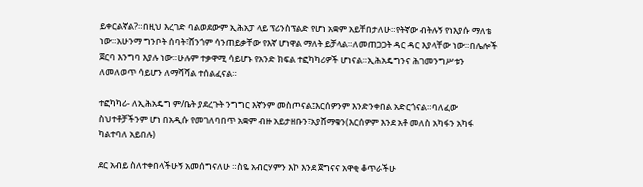ይቀርልኛል?።በዚህ እረገድ ባልወደውም ኢሕአፓ ላይ ፕሪንስፕልድ የሆነ አቋም አይቸበታለሁ።የትኛው ብትሉኝ የነእያሱ ማለቴ ነው።አሁንማ ግንቦት ሰባት፣ሸንጎም ሳንጠይቃቸው የእኛ ሆነዋል ማለት ይቻላል።ለመጠጋጋት ዳር ዳር እያላቸው ነው።በሌሎች ጀርባ እንግባ እያሉ ነው።ሁሉም ተቃዋሚ ሳይሆኑ የአንድ ክፍል ተፎካካሪዎች ሆነናል።ኢሕአዴግንና ሕገመንግሥቱን ለመለወጥ ሳይሆን ለማሻሻል ተሰልፈናል።

ተፎካካሪ- ለኢሕአዴግ ም/ቤት ያደረጉት ንግግር እኛንም መስጦናል፤እርሰዎንም እንድንቀበል አድርጎናል።ባለፈው ስህተቶቻችንም ሆነ በአዲሱ የመገለባበጥ አቋም ብዙ አይታዘቡን፣አያሸማቁን(እርሰዎም እንደ አቶ መለስ አካፋን አካፋ ካልተባለ አይበሉ)

ደር አብይ ስለተቀበላችሁኝ አመሰግናለሁ ።ስዬ አብርሃምን እኮ እንደ ጀግናና አዋቂ ቆጥራችሁ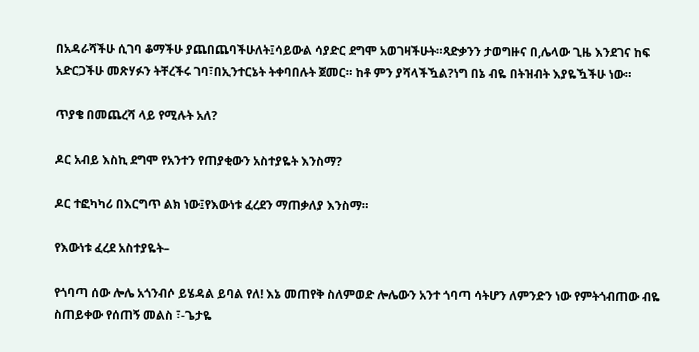በአዳራሻችሁ ሲገባ ቆማችሁ ያጨበጨባችሁለት፤ሳይውል ሳያድር ደግሞ አወገዛችሁት።ጻድቃንን ታወግዙና በ,ሌላው ጊዜ እንደገና ከፍ አድርጋችሁ መጽሃፉን ትቸረችሩ ገባ፣በኢንተርኔት ትቀባበሉት ጀመር። ከቶ ምን ያሻላችዃል?ነግ በኔ ብዬ በትዝብት እያዬዃችሁ ነው።

ጥያቄ በመጨረሻ ላይ የሚሉት አለ?

ዶር አብይ እስኪ ደግሞ የአንተን የጠያቂውን አስተያዬት እንስማ?

ዶር ተፎካካሪ በእርግጥ ልክ ነው፤የእውነቱ ፈረደን ማጠቃለያ እንስማ።

የእውነቱ ፈረደ አስተያዬት–

የጎባጣ ሰው ሎሌ አጎንብሶ ይሄዳል ይባል የለ! እኔ መጠየቅ ስለምወድ ሎሌውን አንተ ጎባጣ ሳትሆን ለምንድን ነው የምትጎብጠው ብዬ ስጠይቀው የሰጠኝ መልስ ፣-ጌታዬ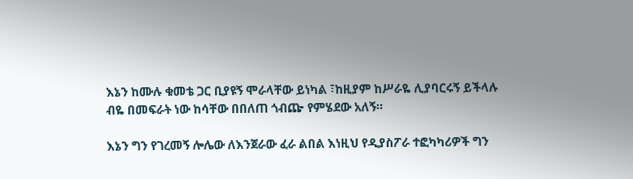እኔን ከሙሉ ቁመቴ ጋር ቢያዩኝ ሞራላቸው ይነካል ፣ከዚያም ከሥራዬ ሊያባርሩኝ ይችላሉ ብዬ በመፍራት ነው ከሳቸው በበለጠ ጎብጬ የምሄደው አለኝ።

እኔን ግን የገረመኝ ሎሌው ለእንጀራው ፈራ ልበል እነዚህ የዲያስፖራ ተፎካካሪዎች ግን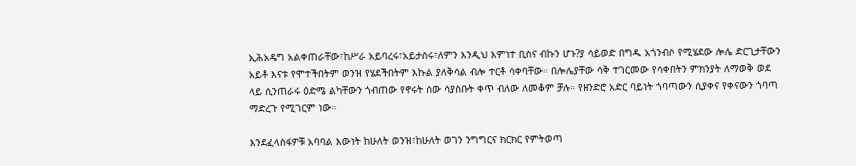ኢሕአዴግ አልቀጠራቸው፣ከሥራ አይባረሩ፣አይታሰሩ፣ለምን እንዲህ እምነተ ቢስና ብኩን ሆኑ?ያ ሳይወድ በግዱ አጎንብሶ የሚሄደው ሎሌ ድርጊታቸውን አይቶ እናቱ የሞተችበትም ወንዝ የሄደችበትም እኩል ያለቅሳል ብሎ ተርቶ ሳቀባቸው። በሎሌያቸው ሳቅ ተገርመው የሳቀበትን ምክንያት ለማወቅ ወደ ላይ ሲንጠራሩ ዕድሜ ልካቸውን ጎብጠው የኖሩት ሰው ሳያስቡት ቀጥ ብለው ለመቆም ቻሉ። የዘንድሮ አድር ባይነት ጎባጣውን ሲያቀና የቀናውን ጎባጣ ማድረጉ የሚገርም ነው።

እንደፈላስፋዎቹ አባባል እውነት ከሁለት ወንዝ፣ከሁለት ወገን ንግግርና ክርክር የምትወጣ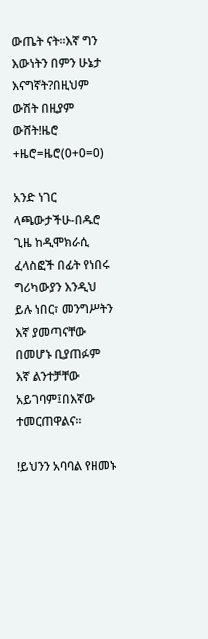ውጤት ናት።እኛ ግን እውነትን በምን ሁኔታ እናግኛት?በዚህም ውሽት በዚያም ውሸት!ዜሮ +ዜሮ=ዜሮ(0+0=0)

አንድ ነገር ላጫውታችሁ-በዱሮ ጊዜ ከዲሞክራሲ ፈላስፎች በፊት የነበሩ ግሪካውያን እንዲህ ይሉ ነበር፣ መንግሥትን እኛ ያመጣናቸው በመሆኑ ቢያጠፉም እኛ ልንተቻቸው አይገባም፤በእኛው ተመርጠዋልና።

!ይህንን አባባል የዘመኑ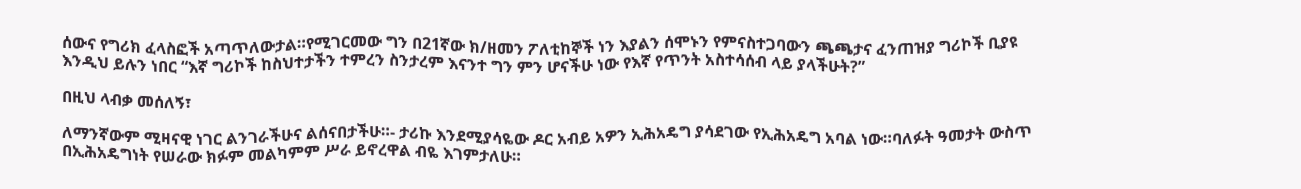ሰውና የግሪክ ፈላስፎች አጣጥለውታል።የሚገርመው ግን በ21ኛው ክ/ዘመን ፖለቲከኞች ነን እያልን ሰሞኑን የምናስተጋባውን ጫጫታና ፈንጠዝያ ግሪኮች ቢያዩ እንዲህ ይሉን ነበር “እኛ ግሪኮች ከስህተታችን ተምረን ስንታረም እናንተ ግን ምን ሆናችሁ ነው የእኛ የጥንት አስተሳሰብ ላይ ያላችሁት?”

በዚህ ላብቃ መሰለኝ፣

ለማንኛውም ሚዛናዊ ነገር ልንገራችሁና ልሰናበታችሁ።- ታሪኩ እንደሚያሳዬው ዶር አብይ አዎን ኢሕአዴግ ያሳደገው የኢሕአዴግ አባል ነው።ባለፉት ዓመታት ውስጥ በኢሕአዴግነት የሠራው ክፉም መልካምም ሥራ ይኖረዋል ብዬ እገምታለሁ።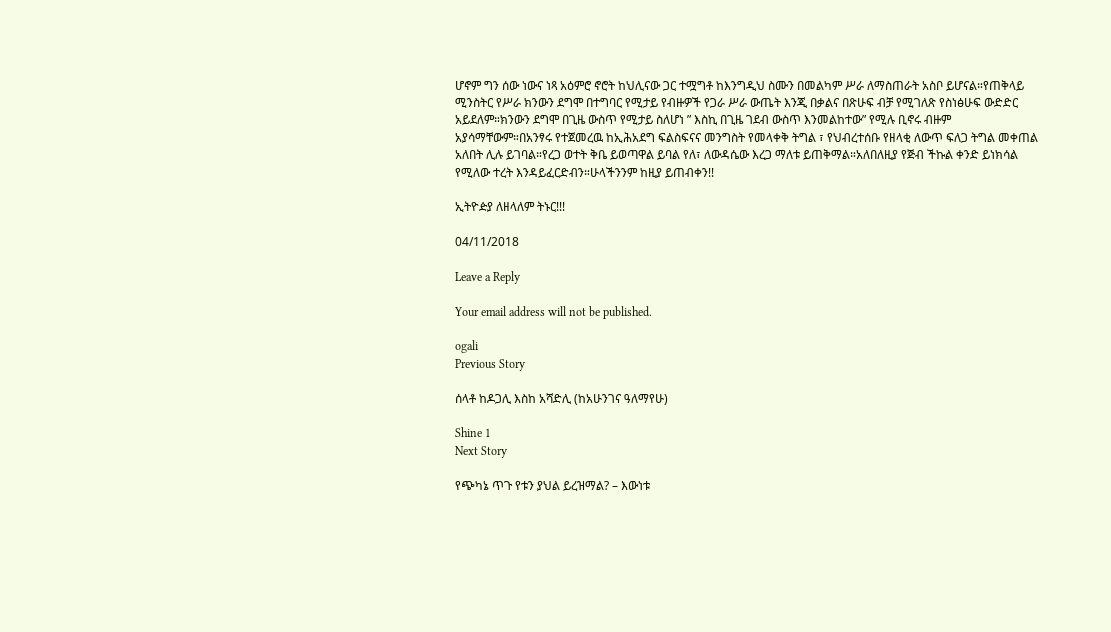ሆኖም ግን ሰው ነውና ነጻ አዕምሮ ኖሮት ከህሊናው ጋር ተሟግቶ ከእንግዲህ ስሙን በመልካም ሥራ ለማስጠራት አስቦ ይሆናል።የጠቅላይ ሚንስትር የሥራ ክንውን ደግሞ በተግባር የሚታይ የብዙዎች የጋራ ሥራ ውጤት እንጂ በቃልና በጽሁፍ ብቻ የሚገለጽ የስነፅሁፍ ውድድር አይደለም።ክንውን ደግሞ በጊዜ ውስጥ የሚታይ ስለሆነ ” እስኪ በጊዜ ገደብ ውስጥ እንመልከተው” የሚሉ ቢኖሩ ብዙም አያሳማቸውም።በአንፃሩ የተጀመረዉ ከኢሕአደግ ፍልስፍናና መንግስት የመላቀቅ ትግል ፣ የህብረተሰቡ የዘላቂ ለውጥ ፍለጋ ትግል መቀጠል አለበት ሊሉ ይገባል።የረጋ ወተት ቅቤ ይወጣዋል ይባል የለ፣ ለውዳሴው እረጋ ማለቱ ይጠቅማል።አለበለዚያ የጅብ ችኩል ቀንድ ይነክሳል የሚለው ተረት እንዳይፈርድብን።ሁላችንንም ከዚያ ይጠብቀን!!

ኢትዮዽያ ለዘላለም ትኑር!!!

04/11/2018

Leave a Reply

Your email address will not be published.

ogali
Previous Story

ሰላቶ ከዶጋሊ እስከ አሻድሊ (ከአሁንገና ዓለማየሁ)

Shine 1
Next Story

የጭካኔ ጥጉ የቱን ያህል ይረዝማል? – እውነቱ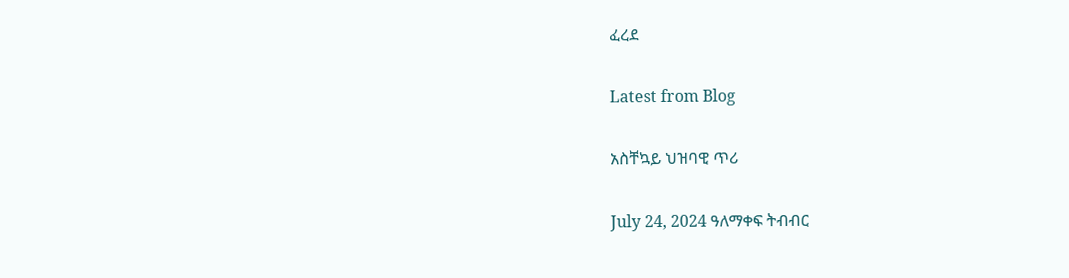ፈረደ

Latest from Blog

አስቸኳይ ህዝባዊ ጥሪ

July 24, 2024 ዓለማቀፍ ትብብር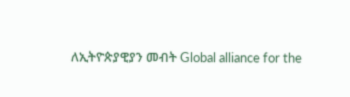ለኢትዮጵያዊያን መብት Global alliance for the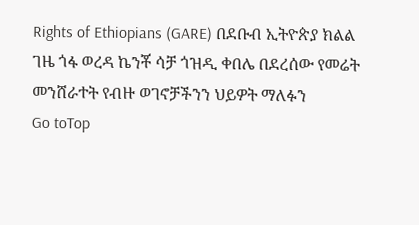Rights of Ethiopians (GARE) በደቡብ ኢትዮጵያ ክልል ገዜ ጎፋ ወረዳ ኬንቾ ሳቻ ጎዝዲ ቀበሌ በደረሰው የመሬት መንሸራተት የብዙ ወገኖቻችንን ህይዎት ማለፉን
Go toTop